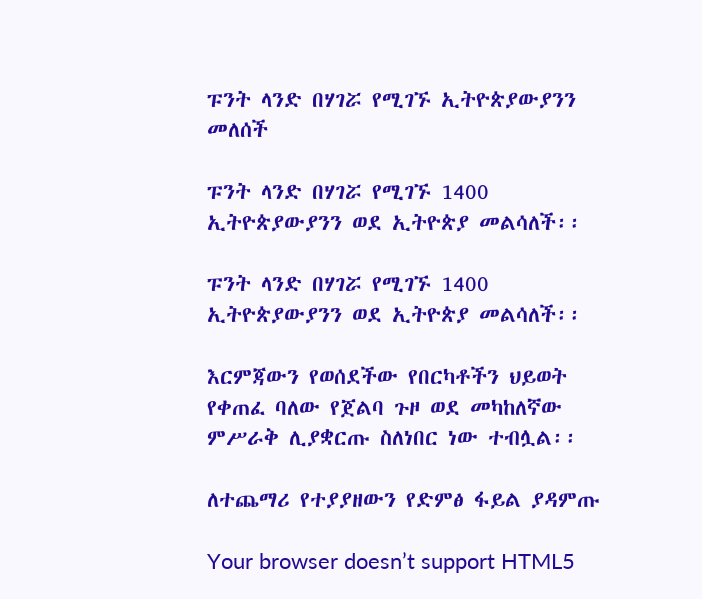ፑንት ላንድ በሃገሯ የሚገኙ ኢትዮጵያውያንን መለሰች

ፑንት ላንድ በሃገሯ የሚገኙ 1400 ኢትዮጵያውያንን ወደ ኢትዮጵያ መልሳለች፡፡

ፑንት ላንድ በሃገሯ የሚገኙ 1400 ኢትዮጵያውያንን ወደ ኢትዮጵያ መልሳለች፡፡

እርምጃውን የወሰደችው የበርካቶችን ህይወት የቀጠፈ ባለው የጀልባ ጉዞ ወደ መካከለኛው ምሥራቅ ሊያቋርጡ ስለነበር ነው ተብሏል፡፡

ለተጨማሪ የተያያዘውን የድምፅ ፋይል ያዳምጡ

Your browser doesn’t support HTML5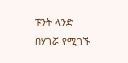ፑንት ላንድ በሃገሯ የሚገኙ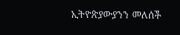ኢትዮጵያውያንን መለሰች